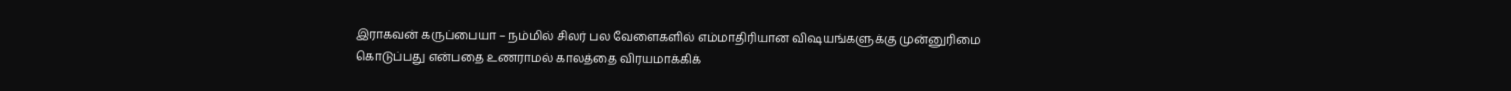இராகவன் கருப்பையா – நம்மில் சிலர் பல வேளைகளில் எம்மாதிரியான விஷயங்களுக்கு முன்னுரிமை கொடுப்பது என்பதை உணராமல் காலத்தை விரயமாக்கிக்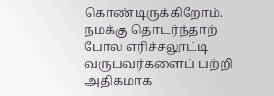கொண்டிருக்கிறோம். நமக்கு தொடர்ந்தாற் போல எரிச்சலூட்டி வருபவர்களைப் பற்றி அதிகமாக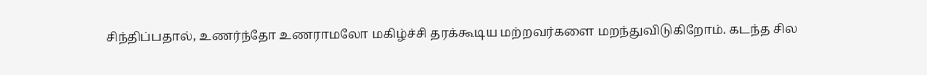சிந்திப்பதால், உணர்ந்தோ உணராமலோ மகிழ்ச்சி தரக்கூடிய மற்றவர்களை மறந்துவிடுகிறோம். கடந்த சில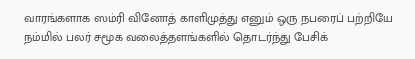வாரங்களாக ஸம்ரி வினோத் காளிமுத்து எனும் ஒரு நபரைப் பற்றியே நம்மில் பலர் சமூக வலைத்தளங்களில் தொடர்ந்து பேசிக்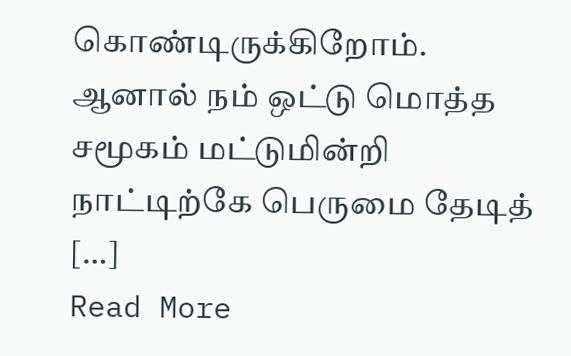கொண்டிருக்கிறோம். ஆனால் நம் ஒட்டு மொத்த சமூகம் மட்டுமின்றி நாட்டிற்கே பெருமை தேடித் […]
Read More